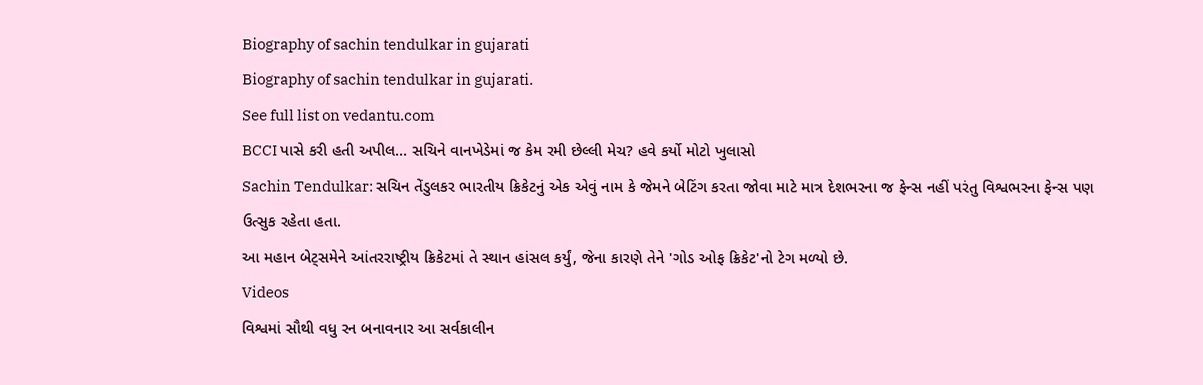Biography of sachin tendulkar in gujarati
Biography of sachin tendulkar in gujarati.
See full list on vedantu.com
BCCI પાસે કરી હતી અપીલ... સચિને વાનખેડેમાં જ કેમ રમી છેલ્લી મેચ? હવે કર્યો મોટો ખુલાસો
Sachin Tendulkar: સચિન તેંડુલકર ભારતીય ક્રિકેટનું એક એવું નામ કે જેમને બેટિંગ કરતા જોવા માટે માત્ર દેશભરના જ ફેન્સ નહીં પરંતુ વિશ્વભરના ફેન્સ પણ ઉત્સુક રહેતા હતા.
આ મહાન બેટ્સમેને આંતરરાષ્ટ્રીય ક્રિકેટમાં તે સ્થાન હાંસલ કર્યું, જેના કારણે તેને 'ગોડ ઓફ ક્રિકેટ'નો ટેગ મળ્યો છે.
Videos
વિશ્વમાં સૌથી વધુ રન બનાવનાર આ સર્વકાલીન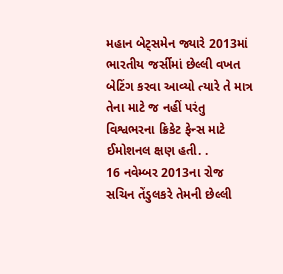મહાન બેટ્સમેન જ્યારે 2013માં ભારતીય જર્સીમાં છેલ્લી વખત બેટિંગ કરવા આવ્યો ત્યારે તે માત્ર તેના માટે જ નહીં પરંતુ વિશ્વભરના ક્રિકેટ ફેન્સ માટે ઈમોશનલ ક્ષણ હતી. .
16 નવેમ્બર 2013ના રોજ સચિન તેંડુલકરે તેમની છેલ્લી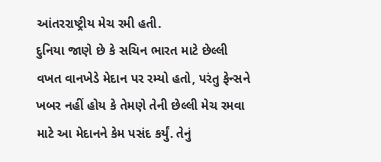આંતરરાષ્ટ્રીય મેચ રમી હતી.
દુનિયા જાણે છે કે સચિન ભારત માટે છેલ્લી વખત વાનખેડે મેદાન પર રમ્યો હતો, પરંતુ ફેન્સને ખબર નહીં હોય કે તેમણે તેની છેલ્લી મેચ રમવા માટે આ મેદાનને કેમ પસંદ કર્યું. તેનું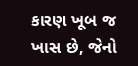કારણ ખૂબ જ ખાસ છે, જેનો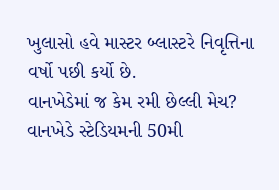ખુલાસો હવે માસ્ટર બ્લાસ્ટરે નિવૃત્તિના વર્ષો પછી કર્યો છે.
વાનખેડેમાં જ કેમ રમી છેલ્લી મેચ?
વાનખેડે સ્ટેડિયમની 50મી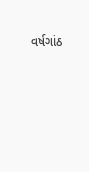વર્ષગાંઠ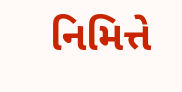નિમિત્તે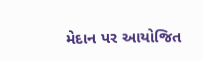મેદાન પર આયોજિત